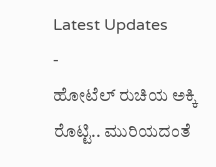Latest Updates
-
ಹೋಟೆಲ್ ರುಚಿಯ ಅಕ್ಕಿ ರೊಟ್ಟಿ.. ಮುರಿಯದಂತೆ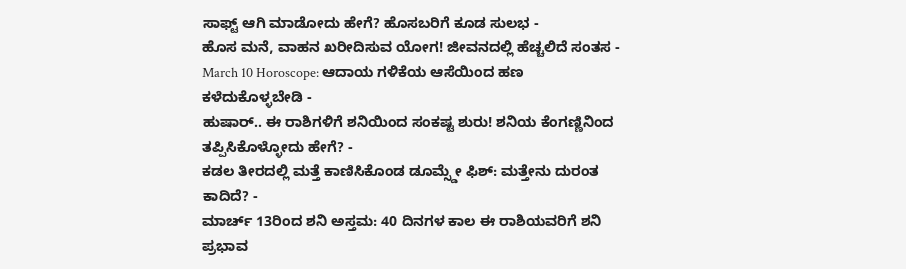ಸಾಫ್ಟ್ ಆಗಿ ಮಾಡೋದು ಹೇಗೆ? ಹೊಸಬರಿಗೆ ಕೂಡ ಸುಲಭ -
ಹೊಸ ಮನೆ, ವಾಹನ ಖರೀದಿಸುವ ಯೋಗ! ಜೀವನದಲ್ಲಿ ಹೆಚ್ಚಲಿದೆ ಸಂತಸ -
March 10 Horoscope: ಆದಾಯ ಗಳಿಕೆಯ ಆಸೆಯಿಂದ ಹಣ ಕಳೆದುಕೊಳ್ಳಬೇಡಿ -
ಹುಷಾರ್.. ಈ ರಾಶಿಗಳಿಗೆ ಶನಿಯಿಂದ ಸಂಕಷ್ಟ ಶುರು! ಶನಿಯ ಕೆಂಗಣ್ಣಿನಿಂದ ತಪ್ಪಿಸಿಕೊಳ್ಳೋದು ಹೇಗೆ? -
ಕಡಲ ತೀರದಲ್ಲಿ ಮತ್ತೆ ಕಾಣಿಸಿಕೊಂಡ ಡೂಮ್ಸ್ಡೇ ಫಿಶ್: ಮತ್ತೇನು ದುರಂತ ಕಾದಿದೆ? -
ಮಾರ್ಚ್ 13ರಿಂದ ಶನಿ ಅಸ್ತಮ: 40 ದಿನಗಳ ಕಾಲ ಈ ರಾಶಿಯವರಿಗೆ ಶನಿ ಪ್ರಭಾವ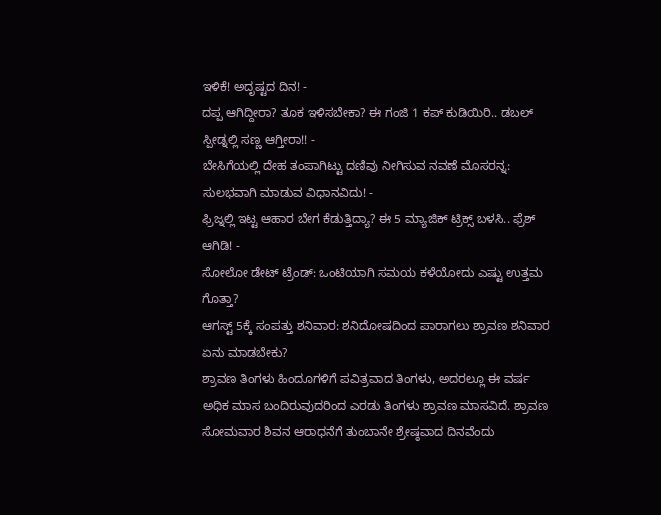ಇಳಿಕೆ! ಅದೃಷ್ಟದ ದಿನ! -
ದಪ್ಪ ಆಗಿದ್ದೀರಾ? ತೂಕ ಇಳಿಸಬೇಕಾ? ಈ ಗಂಜಿ 1 ಕಪ್ ಕುಡಿಯಿರಿ.. ಡಬಲ್ ಸ್ಪೀಡ್ನಲ್ಲಿ ಸಣ್ಣ ಆಗ್ತೀರಾ!! -
ಬೇಸಿಗೆಯಲ್ಲಿ ದೇಹ ತಂಪಾಗಿಟ್ಟು ದಣಿವು ನೀಗಿಸುವ ನವಣೆ ಮೊಸರನ್ನ: ಸುಲಭವಾಗಿ ಮಾಡುವ ವಿಧಾನವಿದು! -
ಫ್ರಿಜ್ನಲ್ಲಿ ಇಟ್ಟ ಆಹಾರ ಬೇಗ ಕೆಡುತ್ತಿದ್ಯಾ? ಈ 5 ಮ್ಯಾಜಿಕ್ ಟ್ರಿಕ್ಸ್ ಬಳಸಿ.. ಫ್ರೆಶ್ ಆಗಿಡಿ! -
ಸೋಲೋ ಡೇಟ್ ಟ್ರೆಂಡ್: ಒಂಟಿಯಾಗಿ ಸಮಯ ಕಳೆಯೋದು ಎಷ್ಟು ಉತ್ತಮ ಗೊತ್ತಾ?
ಆಗಸ್ಟ್ 5ಕ್ಕೆ ಸಂಪತ್ತು ಶನಿವಾರ: ಶನಿದೋಷದಿಂದ ಪಾರಾಗಲು ಶ್ರಾವಣ ಶನಿವಾರ ಏನು ಮಾಡಬೇಕು?
ಶ್ರಾವಣ ತಿಂಗಳು ಹಿಂದೂಗಳಿಗೆ ಪವಿತ್ರವಾದ ತಿಂಗಳು, ಅದರಲ್ಲೂ ಈ ವರ್ಷ ಅಧಿಕ ಮಾಸ ಬಂದಿರುವುದರಿಂದ ಎರಡು ತಿಂಗಳು ಶ್ರಾವಣ ಮಾಸವಿದೆ. ಶ್ರಾವಣ ಸೋಮವಾರ ಶಿವನ ಆರಾಧನೆಗೆ ತುಂಬಾನೇ ಶ್ರೇಷ್ಠವಾದ ದಿನವೆಂದು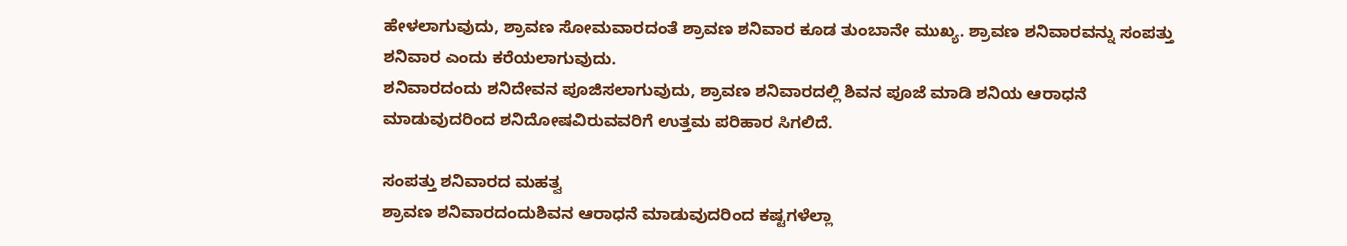ಹೇಳಲಾಗುವುದು, ಶ್ರಾವಣ ಸೋಮವಾರದಂತೆ ಶ್ರಾವಣ ಶನಿವಾರ ಕೂಡ ತುಂಬಾನೇ ಮುಖ್ಯ. ಶ್ರಾವಣ ಶನಿವಾರವನ್ನು ಸಂಪತ್ತು ಶನಿವಾರ ಎಂದು ಕರೆಯಲಾಗುವುದು.
ಶನಿವಾರದಂದು ಶನಿದೇವನ ಪೂಜಿಸಲಾಗುವುದು, ಶ್ರಾವಣ ಶನಿವಾರದಲ್ಲಿ ಶಿವನ ಪೂಜೆ ಮಾಡಿ ಶನಿಯ ಆರಾಧನೆ ಮಾಡುವುದರಿಂದ ಶನಿದೋಷವಿರುವವರಿಗೆ ಉತ್ತಮ ಪರಿಹಾರ ಸಿಗಲಿದೆ.

ಸಂಪತ್ತು ಶನಿವಾರದ ಮಹತ್ವ
ಶ್ರಾವಣ ಶನಿವಾರದಂದುಶಿವನ ಆರಾಧನೆ ಮಾಡುವುದರಿಂದ ಕಷ್ಟಗಳೆಲ್ಲಾ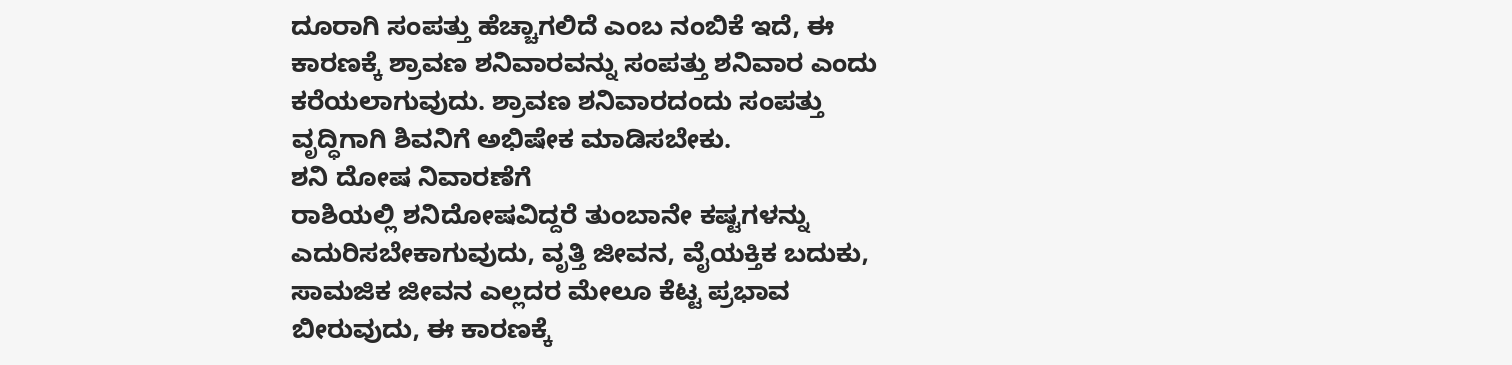ದೂರಾಗಿ ಸಂಪತ್ತು ಹೆಚ್ಚಾಗಲಿದೆ ಎಂಬ ನಂಬಿಕೆ ಇದೆ, ಈ ಕಾರಣಕ್ಕೆ ಶ್ರಾವಣ ಶನಿವಾರವನ್ನು ಸಂಪತ್ತು ಶನಿವಾರ ಎಂದು ಕರೆಯಲಾಗುವುದು. ಶ್ರಾವಣ ಶನಿವಾರದಂದು ಸಂಪತ್ತು ವೃದ್ಧಿಗಾಗಿ ಶಿವನಿಗೆ ಅಭಿಷೇಕ ಮಾಡಿಸಬೇಕು.
ಶನಿ ದೋಷ ನಿವಾರಣೆಗೆ
ರಾಶಿಯಲ್ಲಿ ಶನಿದೋಷವಿದ್ದರೆ ತುಂಬಾನೇ ಕಷ್ಟಗಳನ್ನು ಎದುರಿಸಬೇಕಾಗುವುದು, ವೃತ್ತಿ ಜೀವನ, ವೈಯಕ್ತಿಕ ಬದುಕು, ಸಾಮಜಿಕ ಜೀವನ ಎಲ್ಲದರ ಮೇಲೂ ಕೆಟ್ಟ ಪ್ರಭಾವ ಬೀರುವುದು, ಈ ಕಾರಣಕ್ಕೆ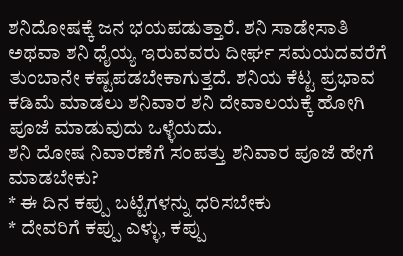ಶನಿದೋಷಕ್ಕೆ ಜನ ಭಯಪಡುತ್ತಾರೆ. ಶನಿ ಸಾಡೇಸಾತಿ ಅಥವಾ ಶನಿ ಧೈಯ್ಯ ಇರುವವರು ದೀರ್ಘ ಸಮಯದವರೆಗೆ ತುಂಬಾನೇ ಕಷ್ಟಪಡಬೇಕಾಗುತ್ತದೆ. ಶನಿಯ ಕೆಟ್ಟ ಪ್ರಭಾವ ಕಡಿಮೆ ಮಾಡಲು ಶನಿವಾರ ಶನಿ ದೇವಾಲಯಕ್ಕೆ ಹೋಗಿ ಪೂಜೆ ಮಾಡುವುದು ಒಳ್ಳೆಯದು.
ಶನಿ ದೋಷ ನಿವಾರಣೆಗೆ ಸಂಪತ್ತು ಶನಿವಾರ ಪೂಜೆ ಹೇಗೆ ಮಾಡಬೇಕು?
* ಈ ದಿನ ಕಪ್ಪು ಬಟ್ಟೆಗಳನ್ನು ಧರಿಸಬೇಕು
* ದೇವರಿಗೆ ಕಪ್ಪು ಎಳ್ಳು, ಕಪ್ಪು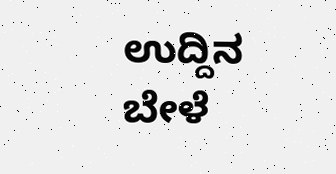ಉದ್ದಿನ ಬೇಳೆ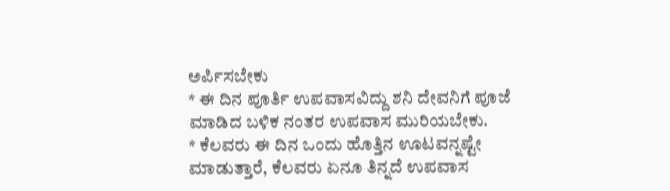ಅರ್ಪಿಸಬೇಕು
* ಈ ದಿನ ಪೂರ್ತಿ ಉಪವಾಸವಿದ್ದು ಶನಿ ದೇವನಿಗೆ ಪೂಜೆ ಮಾಡಿದ ಬಳಿಕ ನಂತರ ಉಪವಾಸ ಮುರಿಯಬೇಕು.
* ಕೆಲವರು ಈ ದಿನ ಒಂದು ಹೊತ್ತಿನ ಊಟವನ್ನಷ್ಟೇ ಮಾಡುತ್ತಾರೆ, ಕೆಲವರು ಏನೂ ತಿನ್ನದೆ ಉಪವಾಸ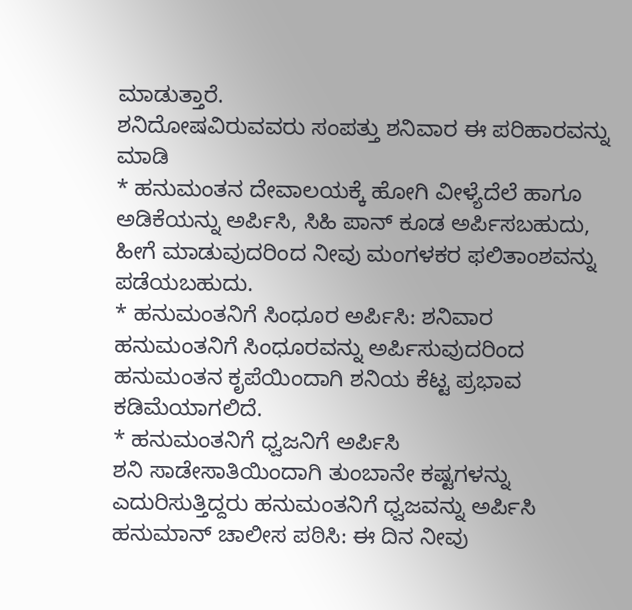ಮಾಡುತ್ತಾರೆ.
ಶನಿದೋಷವಿರುವವರು ಸಂಪತ್ತು ಶನಿವಾರ ಈ ಪರಿಹಾರವನ್ನು ಮಾಡಿ
* ಹನುಮಂತನ ದೇವಾಲಯಕ್ಕೆ ಹೋಗಿ ವೀಳ್ಯೆದೆಲೆ ಹಾಗೂ ಅಡಿಕೆಯನ್ನು ಅರ್ಪಿಸಿ, ಸಿಹಿ ಪಾನ್ ಕೂಡ ಅರ್ಪಿಸಬಹುದು, ಹೀಗೆ ಮಾಡುವುದರಿಂದ ನೀವು ಮಂಗಳಕರ ಫಲಿತಾಂಶವನ್ನು ಪಡೆಯಬಹುದು.
* ಹನುಮಂತನಿಗೆ ಸಿಂಧೂರ ಅರ್ಪಿಸಿ: ಶನಿವಾರ ಹನುಮಂತನಿಗೆ ಸಿಂಧೂರವನ್ನು ಅರ್ಪಿಸುವುದರಿಂದ ಹನುಮಂತನ ಕೃಪೆಯಿಂದಾಗಿ ಶನಿಯ ಕೆಟ್ಟ ಪ್ರಭಾವ ಕಡಿಮೆಯಾಗಲಿದೆ.
* ಹನುಮಂತನಿಗೆ ಧ್ವಜನಿಗೆ ಅರ್ಪಿಸಿ
ಶನಿ ಸಾಡೇಸಾತಿಯಿಂದಾಗಿ ತುಂಬಾನೇ ಕಷ್ಟಗಳನ್ನು ಎದುರಿಸುತ್ತಿದ್ದರು ಹನುಮಂತನಿಗೆ ಧ್ವಜವನ್ನು ಅರ್ಪಿಸಿ
ಹನುಮಾನ್ ಚಾಲೀಸ ಪಠಿಸಿ: ಈ ದಿನ ನೀವು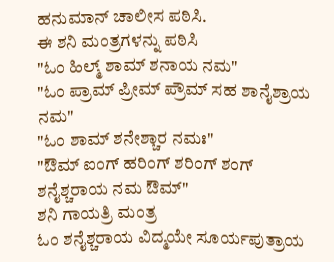ಹನುಮಾನ್ ಚಾಲೀಸ ಪಠಿಸಿ.
ಈ ಶನಿ ಮಂತ್ರಗಳನ್ನು ಪಠಿಸಿ
"ಓಂ ಹಿಲ್ಮ್ ಶಾಮ್ ಶನಾಯ ನಮ"
"ಓಂ ಪ್ರಾಮ್ ಪ್ರೀಮ್ ಪ್ರೌಮ್ ಸಹ ಶಾನೈಶ್ರಾಯ ನಮ"
"ಓಂ ಶಾಮ್ ಶನೇಶ್ಚಾರ ನಮಃ"
"ಔಮ್ ಐಂಗ್ ಹರಿಂಗ್ ಶರಿಂಗ್ ಶಂಗ್ ಶನೈಶ್ಚರಾಯ ನಮ ಔಮ್"
ಶನಿ ಗಾಯತ್ರಿ ಮಂತ್ರ
ಓಂ ಶನೈಶ್ಚರಾಯ ವಿದ್ಮಯೇ ಸೂರ್ಯಪುತ್ರಾಯ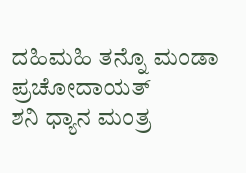ದಹಿಮಹಿ ತನ್ನೊ ಮಂಡಾ ಪ್ರಚೋದಾಯತ್
ಶನಿ ಧ್ಯಾನ ಮಂತ್ರ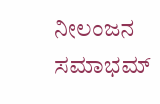ನೀಲಂಜನ ಸಮಾಭಮ್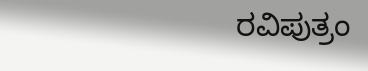ರವಿಪುತ್ರಂ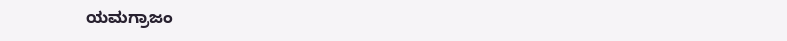ಯಮಗ್ರಾಜಂ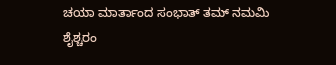ಚಯಾ ಮಾರ್ತಾಂದ ಸಂಭಾತ್ ತಮ್ ನಮಮಿ ಶೈಶ್ಚರಂ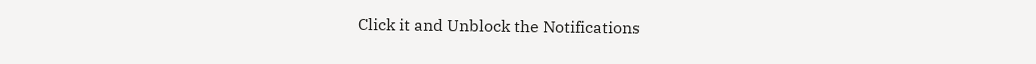Click it and Unblock the Notifications